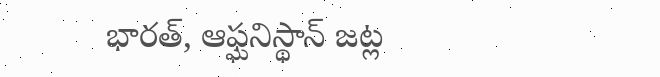భారత్, ఆఫ్ఘనిస్థాన్ జట్ల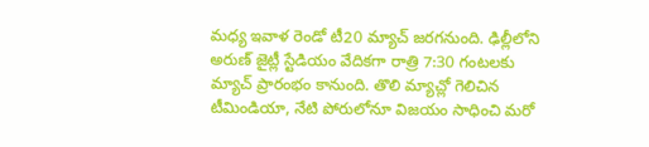మధ్య ఇవాళ రెండో టీ20 మ్యాచ్ జరగనుంది. ఢిల్లీలోని అరుణ్ జైట్లీ స్టేడియం వేదికగా రాత్రి 7:30 గంటలకు మ్యాచ్ ప్రారంభం కానుంది. తొలి మ్యాచ్లో గెలిచిన టీమిండియా, నేటి పోరులోనూ విజయం సాధించి మరో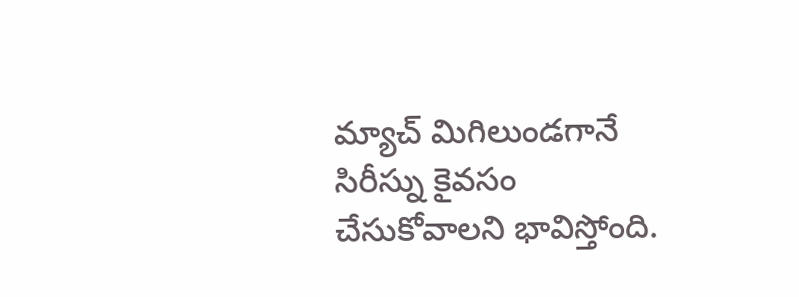మ్యాచ్ మిగిలుండగానే సిరీస్ను కైవసం చేసుకోవాలని భావిస్తోంది.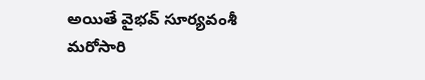అయితే వైభవ్ సూర్యవంశీ మరోసారి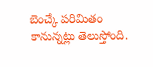బెంచ్కే పరిమితం కానున్నట్లు తెలుస్తోంది.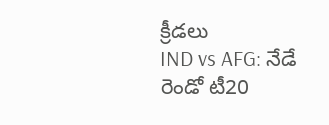క్రీడలు
IND vs AFG: నేడే రెండో టీ20